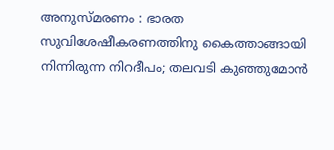അനുസ്മരണം : ഭാരത സുവിശേഷീകരണത്തിനു കൈത്താങ്ങായി നിന്നിരുന്ന നിറദീപം; തലവടി കുഞ്ഞുമോൻ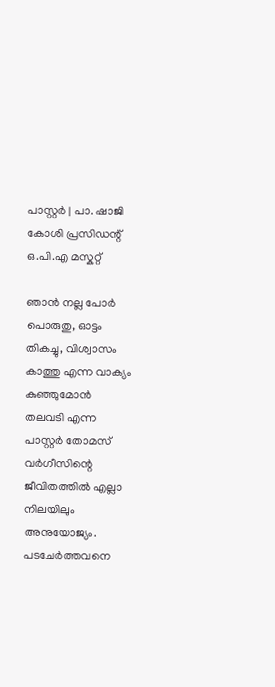പാസ്റ്റർ | പാ. ഷാജി കോശി പ്രസിഡന്റ്‌ ഒ.പി.എ മസ്കറ്റ്

ഞാൻ നല്ല പോർ പൊരുതു, ഓട്ടം തികച്ചു, വിശ്വാസം കാത്തു എന്ന വാക്യം കുഞ്ഞുമോൻ തലവടി എന്ന പാസ്റ്റർ തോമസ് വർഗീസിന്റെ ജീവിതത്തിൽ എല്ലാ നിലയിലും അനുയോജ്യം. പടചേർത്തവനെ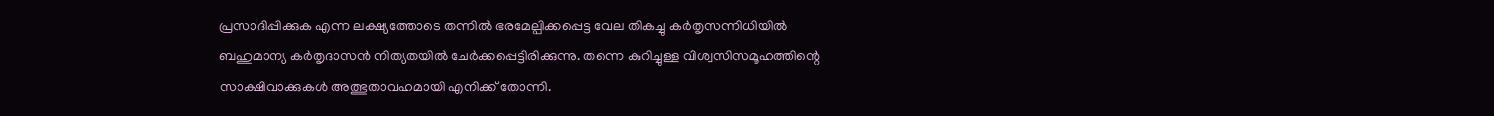പ്രസാദിപ്പിക്കുക എന്ന ലക്ഷ്യത്തോടെ തന്നിൽ ഭരമേല്പിക്കപ്പെട്ട വേല തികച്ചു കർതൃസന്നിധിയിൽ ബഹുമാന്യ കർതൃദാസൻ നിത്യതയിൽ ചേർക്കപ്പെട്ടിരിക്കുന്നു. തന്നെ കുറിച്ചുള്ള വിശ്വസിസമൂഹത്തിന്റെ സാക്ഷിവാക്കുകൾ അത്ഭുതാവഹമായി എനിക്ക് തോന്നി.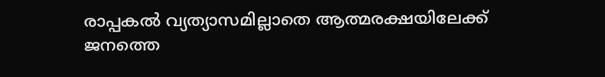രാപ്പകൽ വ്യത്യാസമില്ലാതെ ആത്മരക്ഷയിലേക്ക് ജനത്തെ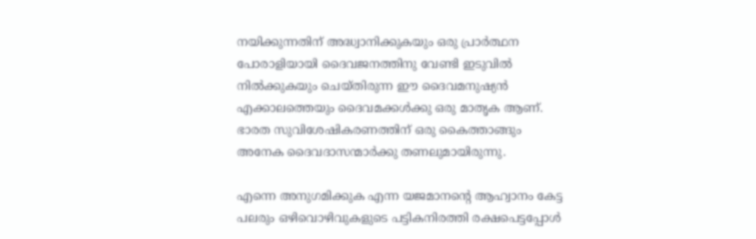നയിക്കുന്നതിന് അദ്ധ്വാനിക്കുകയും ഒരു പ്രാർത്ഥന പോരാളിയായി ദൈവജനത്തിനു വേണ്ടി ഇടുവിൽ നിൽക്കുകയും ചെയ്തിരുന്ന ഈ ദൈവമനുഷ്യൻ എക്കാലത്തെയും ദൈവമക്കൾക്കു ഒരു മാതൃക ആണ്. ഭാരത സുവിശേഷികരണത്തിന് ഒരു കൈത്താങ്ങും അനേക ദൈവദാസന്മാർക്കു തണലുമായിരുന്നു.

എന്നെ അനുഗമിക്കുക എന്ന യജമാനന്റെ ആഹ്വാനം കേട്ട പലരും ഒഴിവൊഴിവുകളുടെ പട്ടികനിരത്തി രക്ഷപെട്ടപ്പോൾ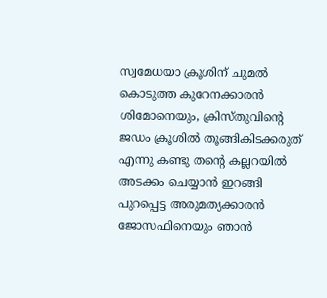സ്വമേധയാ ക്രൂശിന് ചുമൽ കൊടുത്ത കുറേനക്കാരൻ ശിമോനെയും, ക്രിസ്തുവിന്റെ ജഡം ക്രൂശിൽ തൂങ്ങികിടക്കരുത് എന്നു കണ്ടു തന്റെ കല്ലറയിൽ അടക്കം ചെയ്യാൻ ഇറങ്ങി പുറപ്പെട്ട അരുമത്യക്കാരൻ ജോസഫിനെയും ഞാൻ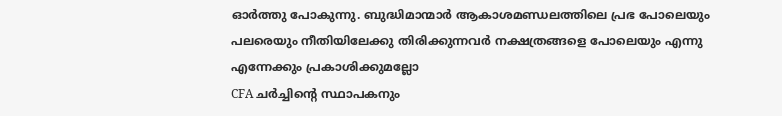ഓർത്തു പോകുന്നു. ബുദ്ധിമാന്മാർ ആകാശമണ്ഡലത്തിലെ പ്രഭ പോലെയും പലരെയും നീതിയിലേക്കു തിരിക്കുന്നവർ നക്ഷത്രങ്ങളെ പോലെയും എന്നു എന്നേക്കും പ്രകാശിക്കുമല്ലോ
CFA ചർച്ചിന്റെ സ്ഥാപകനും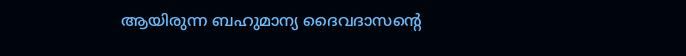ആയിരുന്ന ബഹുമാന്യ ദൈവദാസന്റെ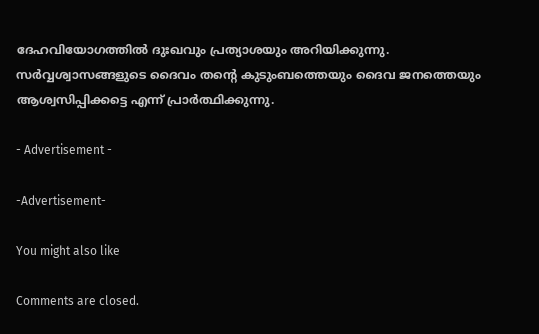ദേഹവിയോഗത്തിൽ ദുഃഖവും പ്രത്യാശയും അറിയിക്കുന്നു. സർവ്വശ്വാസങ്ങളുടെ ദൈവം തന്റെ കുടുംബത്തെയും ദൈവ ജനത്തെയും ആശ്വസിപ്പിക്കട്ടെ എന്ന് പ്രാർത്ഥിക്കുന്നു.

- Advertisement -

-Advertisement-

You might also like

Comments are closed.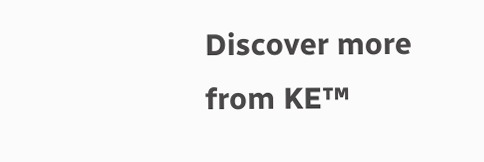Discover more from KE™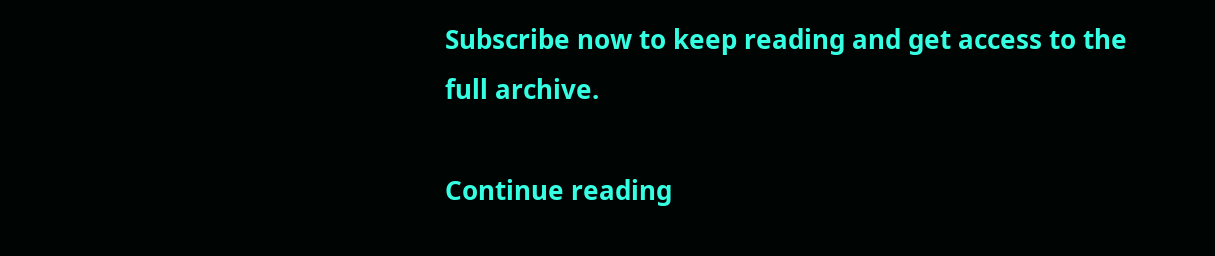Subscribe now to keep reading and get access to the full archive.

Continue reading